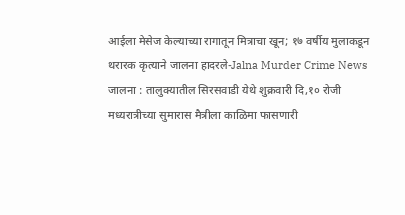आईला मेसेज केल्याच्या रागातून मित्राचा खून; १७ वर्षीय मुलाकडून थरारक कृत्याने जालना हादरले-Jalna Murder Crime News
जालना : तालुक्यातील सिरसवाडी येथे शुक्रवारी दि,१० रोजी मध्यरात्रीच्या सुमारास मैत्रीला काळिमा फासणारी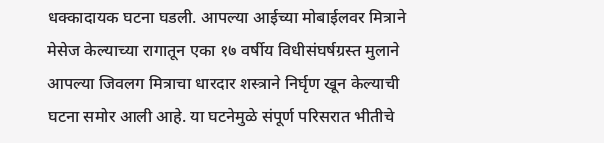धक्कादायक घटना घडली. आपल्या आईच्या मोबाईलवर मित्राने मेसेज केल्याच्या रागातून एका १७ वर्षीय विधीसंघर्षग्रस्त मुलाने आपल्या जिवलग मित्राचा धारदार शस्त्राने निर्घृण खून केल्याची घटना समोर आली आहे. या घटनेमुळे संपूर्ण परिसरात भीतीचे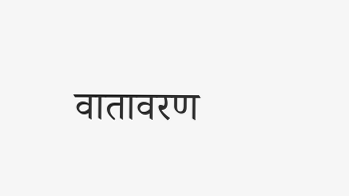वातावरण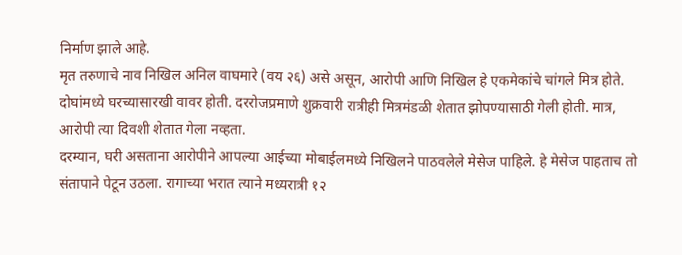निर्माण झाले आहे.
मृत तरुणाचे नाव निखिल अनिल वाघमारे (वय २६) असे असून, आरोपी आणि निखिल हे एकमेकांचे चांगले मित्र होते. दोघांमध्ये घरच्यासारखी वावर होती. दररोजप्रमाणे शुक्रवारी रात्रीही मित्रमंडळी शेतात झोपण्यासाठी गेली होती. मात्र, आरोपी त्या दिवशी शेतात गेला नव्हता.
दरम्यान, घरी असताना आरोपीने आपल्या आईच्या मोबाईलमध्ये निखिलने पाठवलेले मेसेज पाहिले. हे मेसेज पाहताच तो संतापाने पेटून उठला. रागाच्या भरात त्याने मध्यरात्री १२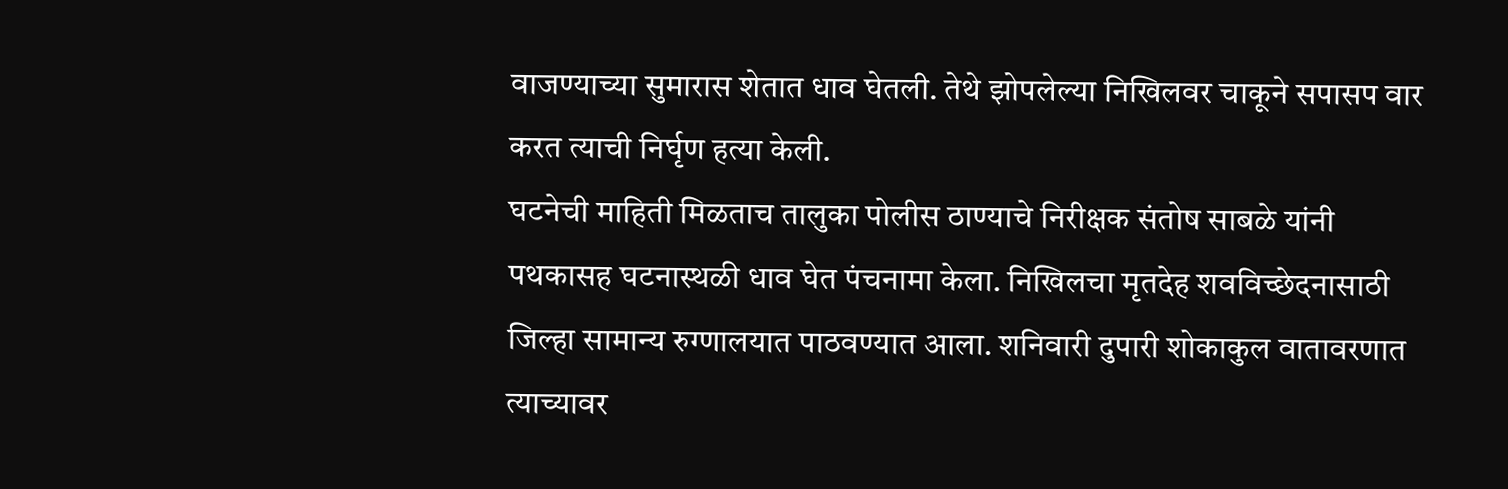वाजण्याच्या सुमारास शेतात धाव घेतली. तेथे झोपलेल्या निखिलवर चाकूने सपासप वार करत त्याची निर्घृण हत्या केली.
घटनेची माहिती मिळताच तालुका पोलीस ठाण्याचे निरीक्षक संतोष साबळे यांनी पथकासह घटनास्थळी धाव घेत पंचनामा केला. निखिलचा मृतदेह शवविच्छेदनासाठी जिल्हा सामान्य रुग्णालयात पाठवण्यात आला. शनिवारी दुपारी शोकाकुल वातावरणात त्याच्यावर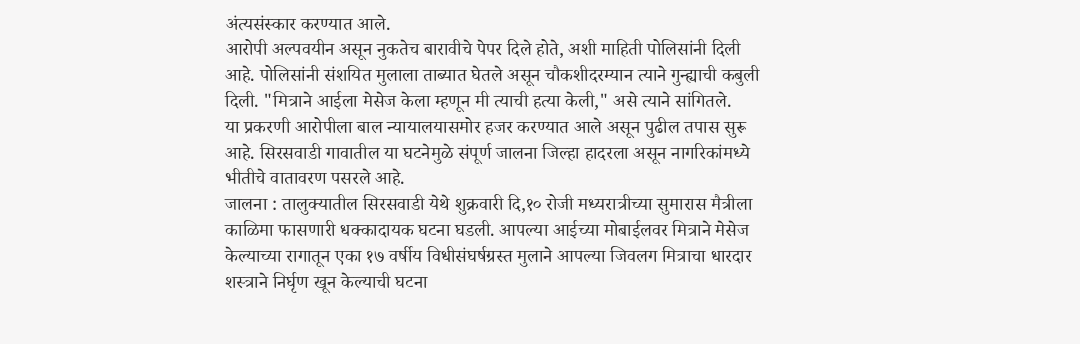अंत्यसंस्कार करण्यात आले.
आरोपी अल्पवयीन असून नुकतेच बारावीचे पेपर दिले होते, अशी माहिती पोलिसांनी दिली आहे. पोलिसांनी संशयित मुलाला ताब्यात घेतले असून चौकशीदरम्यान त्याने गुन्ह्याची कबुली दिली. "मित्राने आईला मेसेज केला म्हणून मी त्याची हत्या केली," असे त्याने सांगितले.
या प्रकरणी आरोपीला बाल न्यायालयासमोर हजर करण्यात आले असून पुढील तपास सुरू आहे. सिरसवाडी गावातील या घटनेमुळे संपूर्ण जालना जिल्हा हादरला असून नागरिकांमध्ये भीतीचे वातावरण पसरले आहे.
जालना : तालुक्यातील सिरसवाडी येथे शुक्रवारी दि,१० रोजी मध्यरात्रीच्या सुमारास मैत्रीला काळिमा फासणारी धक्कादायक घटना घडली. आपल्या आईच्या मोबाईलवर मित्राने मेसेज केल्याच्या रागातून एका १७ वर्षीय विधीसंघर्षग्रस्त मुलाने आपल्या जिवलग मित्राचा धारदार शस्त्राने निर्घृण खून केल्याची घटना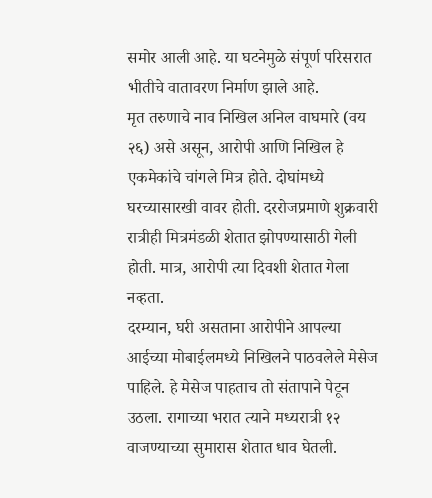समोर आली आहे. या घटनेमुळे संपूर्ण परिसरात भीतीचे वातावरण निर्माण झाले आहे.
मृत तरुणाचे नाव निखिल अनिल वाघमारे (वय २६) असे असून, आरोपी आणि निखिल हे एकमेकांचे चांगले मित्र होते. दोघांमध्ये घरच्यासारखी वावर होती. दररोजप्रमाणे शुक्रवारी रात्रीही मित्रमंडळी शेतात झोपण्यासाठी गेली होती. मात्र, आरोपी त्या दिवशी शेतात गेला नव्हता.
दरम्यान, घरी असताना आरोपीने आपल्या आईच्या मोबाईलमध्ये निखिलने पाठवलेले मेसेज पाहिले. हे मेसेज पाहताच तो संतापाने पेटून उठला. रागाच्या भरात त्याने मध्यरात्री १२ वाजण्याच्या सुमारास शेतात धाव घेतली.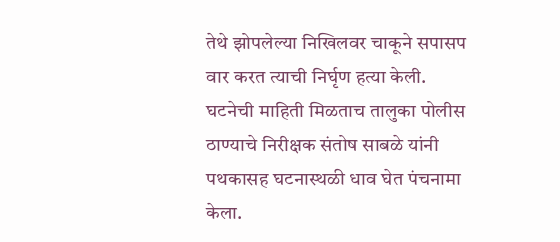तेथे झोपलेल्या निखिलवर चाकूने सपासप वार करत त्याची निर्घृण हत्या केली.
घटनेची माहिती मिळताच तालुका पोलीस ठाण्याचे निरीक्षक संतोष साबळे यांनी पथकासह घटनास्थळी धाव घेत पंचनामा केला.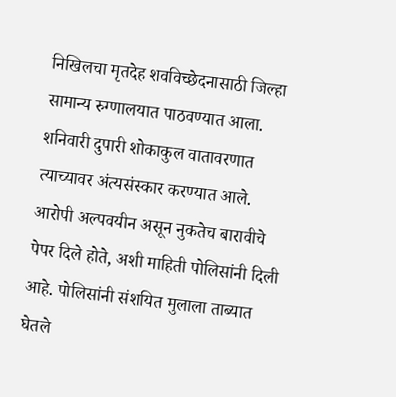निखिलचा मृतदेह शवविच्छेदनासाठी जिल्हा सामान्य रुग्णालयात पाठवण्यात आला. शनिवारी दुपारी शोकाकुल वातावरणात त्याच्यावर अंत्यसंस्कार करण्यात आले.
आरोपी अल्पवयीन असून नुकतेच बारावीचे पेपर दिले होते, अशी माहिती पोलिसांनी दिली आहे. पोलिसांनी संशयित मुलाला ताब्यात घेतले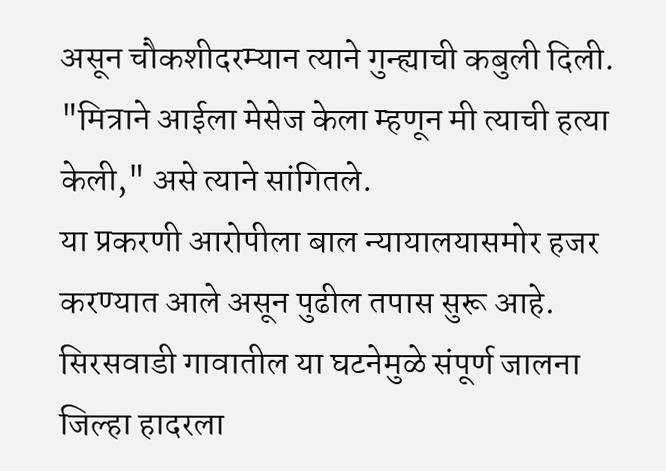असून चौकशीदरम्यान त्याने गुन्ह्याची कबुली दिली. "मित्राने आईला मेसेज केला म्हणून मी त्याची हत्या केली," असे त्याने सांगितले.
या प्रकरणी आरोपीला बाल न्यायालयासमोर हजर करण्यात आले असून पुढील तपास सुरू आहे. सिरसवाडी गावातील या घटनेमुळे संपूर्ण जालना जिल्हा हादरला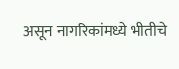असून नागरिकांमध्ये भीतीचे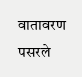वातावरण पसरले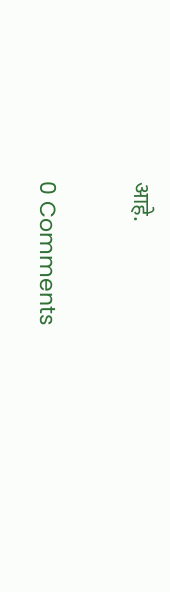आहे.

0 Comments